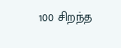100 சிறந்த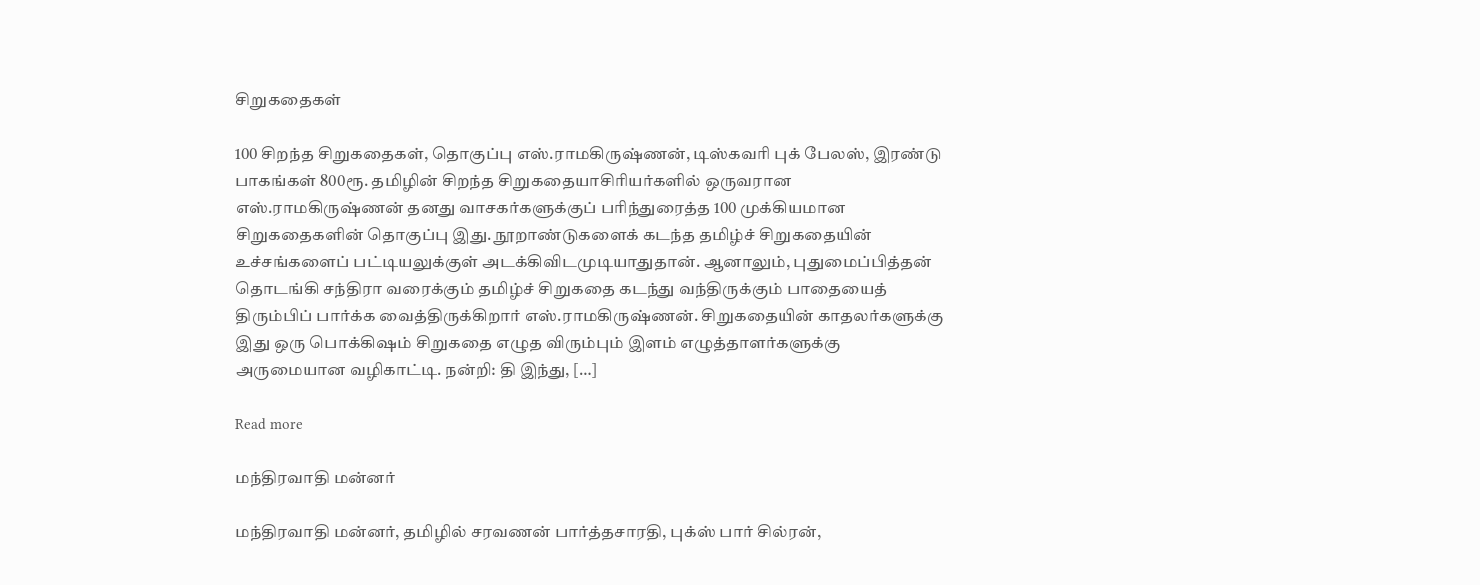சிறுகதைகள்

100 சிறந்த சிறுகதைகள், தொகுப்பு எஸ்.ராமகிருஷ்ணன், டிஸ்கவரி புக் பேலஸ், இரண்டு பாகங்கள் 800ரூ. தமிழின் சிறந்த சிறுகதையாசிரியர்களில் ஒருவரான எஸ்.ராமகிருஷ்ணன் தனது வாசகர்களுக்குப் பரிந்துரைத்த 100 முக்கியமான சிறுகதைகளின் தொகுப்பு இது. நூறாண்டுகளைக் கடந்த தமிழ்ச் சிறுகதையின் உச்சங்களைப் பட்டியலுக்குள் அடக்கிவிடமுடியாதுதான். ஆனாலும், புதுமைப்பித்தன் தொடங்கி சந்திரா வரைக்கும் தமிழ்ச் சிறுகதை கடந்து வந்திருக்கும் பாதையைத் திரும்பிப் பார்க்க வைத்திருக்கிறார் எஸ்.ராமகிருஷ்ணன். சிறுகதையின் காதலர்களுக்கு இது ஒரு பொக்கிஷம் சிறுகதை எழுத விரும்பும் இளம் எழுத்தாளர்களுக்கு அருமையான வழிகாட்டி. நன்றி: தி இந்து, […]

Read more

மந்திரவாதி மன்னர்

மந்திரவாதி மன்னர், தமிழில் சரவணன் பார்த்தசாரதி, புக்ஸ் பார் சில்ரன்,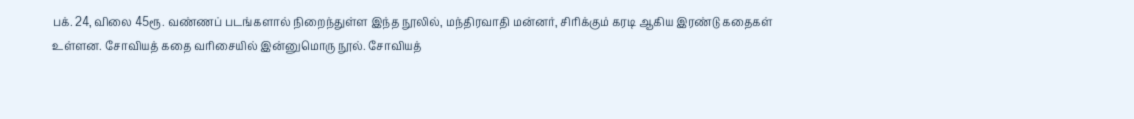பக். 24, விலை 45ரூ. வண்ணப் படங்களால் நிறைந்துள்ள இந்த நூலில், மந்திரவாதி மன்னர், சிரிக்கும் கரடி ஆகிய இரண்டு கதைகள் உள்ளன. சோவியத் கதை வரிசையில் இன்னுமொரு நூல். சோவியத்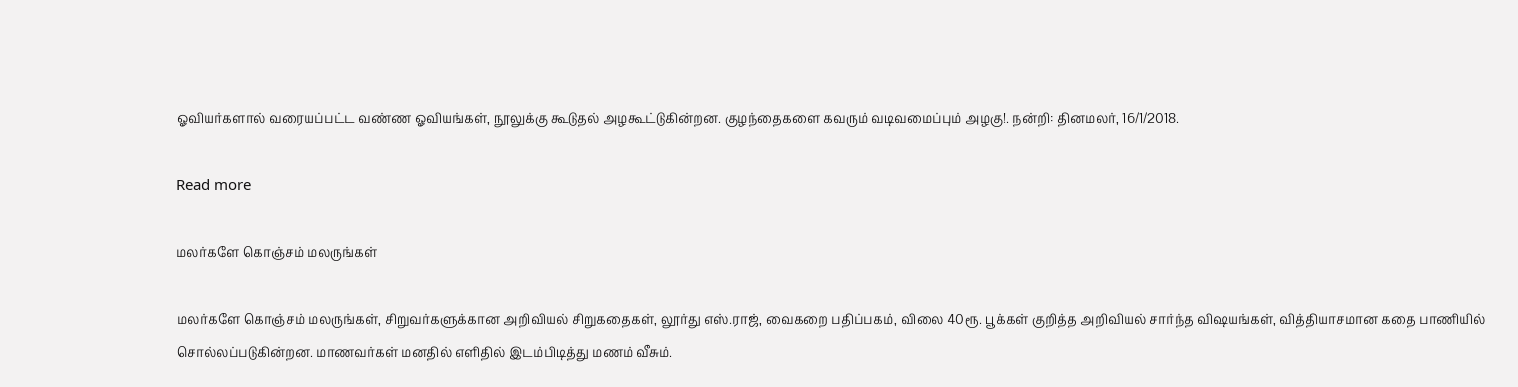ஓவியர்களால் வரையப்பட்ட வண்ண ஓவியங்கள், நூலுக்கு கூடுதல் அழகூட்டுகின்றன. குழந்தைகளை கவரும் வடிவமைப்பும் அழகு!. நன்றி: தினமலர், 16/1/2018.

Read more

மலர்களே கொஞ்சம் மலருங்கள்

மலர்களே கொஞ்சம் மலருங்கள், சிறுவர்களுக்கான அறிவியல் சிறுகதைகள், லூர்து எஸ்.ராஜ், வைகறை பதிப்பகம், விலை 40ரூ. பூக்கள் குறித்த அறிவியல் சார்ந்த விஷயங்கள், வித்தியாசமான கதை பாணியில் சொல்லப்படுகின்றன. மாணவர்கள் மனதில் எளிதில் இடம்பிடித்து மணம் வீசும்.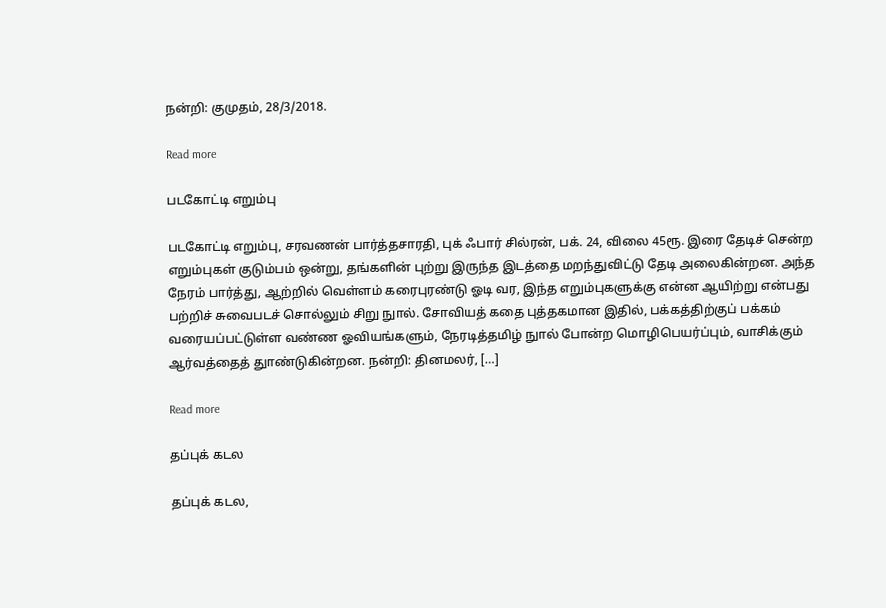நன்றி: குமுதம், 28/3/2018.

Read more

படகோட்டி எறும்பு

படகோட்டி எறும்பு, சரவணன் பார்த்தசாரதி, புக் ஃபார் சில்ரன், பக். 24, விலை 45ரூ. இரை தேடிச் சென்ற எறும்புகள் குடும்பம் ஒன்று, தங்களின் புற்று இருந்த இடத்தை மறந்துவிட்டு தேடி அலைகின்றன. அந்த நேரம் பார்த்து, ஆற்றில் வெள்ளம் கரைபுரண்டு ஓடி வர, இந்த எறும்புகளுக்கு என்ன ஆயிற்று என்பது பற்றிச் சுவைபடச் சொல்லும் சிறு நுால். சோவியத் கதை புத்தகமான இதில், பக்கத்திற்குப் பக்கம் வரையப்பட்டுள்ள வண்ண ஓவியங்களும், நேரடித்தமிழ் நுால் போன்ற மொழிபெயர்ப்பும், வாசிக்கும் ஆர்வத்தைத் துாண்டுகின்றன. நன்றி: தினமலர், […]

Read more

தப்புக் கடல

தப்புக் கடல,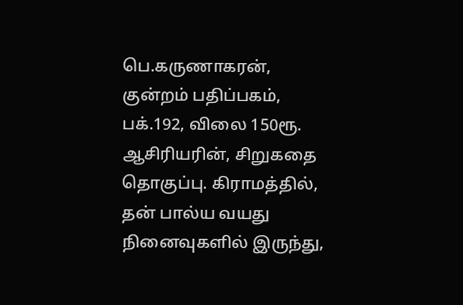பெ.கருணாகரன், குன்றம் பதிப்பகம், பக்.192, விலை 150ரூ. ஆசிரியரின், சிறுகதை தொகுப்பு. கிராமத்தில், தன் பால்ய வயது நினைவுகளில் இருந்து,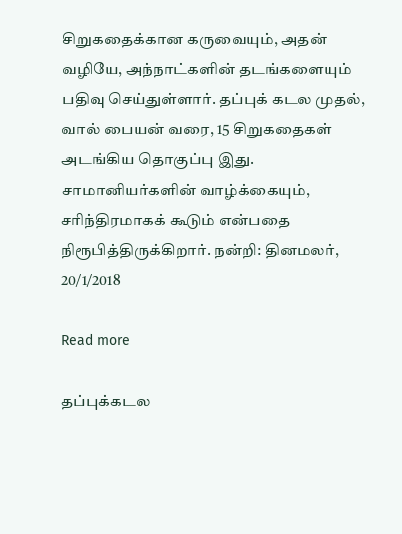சிறுகதைக்கான கருவையும், அதன் வழியே, அந்நாட்களின் தடங்களையும் பதிவு செய்துள்ளார். தப்புக் கடல முதல், வால் பையன் வரை, 15 சிறுகதைகள் அடங்கிய தொகுப்பு இது. சாமானியர்களின் வாழ்க்கையும், சரிந்திரமாகக் கூடும் என்பதை நிரூபித்திருக்கிறார். நன்றி: தினமலர், 20/1/2018

Read more

தப்புக்கடல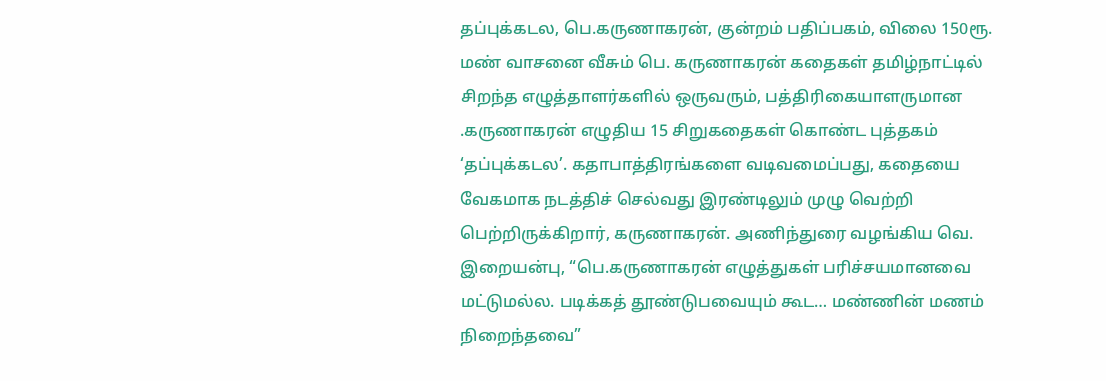தப்புக்கடல, பெ.கருணாகரன், குன்றம் பதிப்பகம், விலை 150ரூ. மண் வாசனை வீசும் பெ. கருணாகரன் கதைகள் தமிழ்நாட்டில் சிறந்த எழுத்தாளர்களில் ஒருவரும், பத்திரிகையாளருமான .கருணாகரன் எழுதிய 15 சிறுகதைகள் கொண்ட புத்தகம் ‘தப்புக்கடல’. கதாபாத்திரங்களை வடிவமைப்பது, கதையை வேகமாக நடத்திச் செல்வது இரண்டிலும் முழு வெற்றி பெற்றிருக்கிறார், கருணாகரன். அணிந்துரை வழங்கிய வெ. இறையன்பு, “பெ.கருணாகரன் எழுத்துகள் பரிச்சயமானவை மட்டுமல்ல. படிக்கத் தூண்டுபவையும் கூட… மண்ணின் மணம் நிறைந்தவை”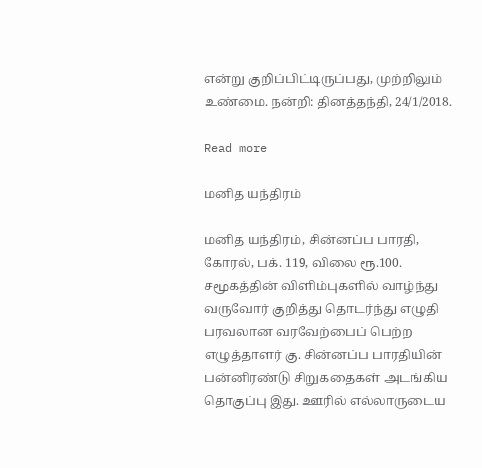என்று குறிப்பிட்டிருப்பது, முற்றிலும் உண்மை. நன்றி: தினத்தந்தி, 24/1/2018.

Read more

மனித யந்திரம்

மனித யந்திரம், சின்னப்ப பாரதி, கோரல், பக். 119, விலை ரூ.100. சமூகத்தின் விளிம்புகளில் வாழ்ந்து வருவோர் குறித்து தொடர்ந்து எழுதி பரவலான வரவேற்பைப் பெற்ற எழுத்தாளர் கு. சின்னப்ப பாரதியின் பன்னிரண்டு சிறுகதைகள் அடங்கிய தொகுப்பு இது. ஊரில் எல்லாருடைய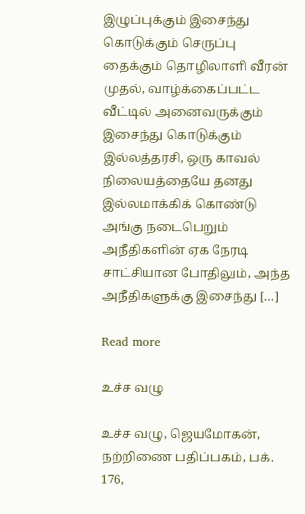இழுப்புக்கும் இசைந்து கொடுக்கும் செருப்பு தைக்கும் தொழிலாளி வீரன் முதல், வாழ்க்கைப்பட்ட வீட்டில் அனைவருக்கும் இசைந்து கொடுக்கும் இல்லத்தரசி, ஒரு காவல் நிலையத்தையே தனது இல்லமாக்கிக் கொண்டு அங்கு நடைபெறும் அநீதிகளின் ஏக நேரடி சாட்சியான போதிலும், அந்த அநீதிகளுக்கு இசைந்து […]

Read more

உச்ச வழு

உச்ச வழு, ஜெயமோகன்,  நற்றிணை பதிப்பகம், பக். 176,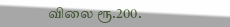விலை ரூ.200.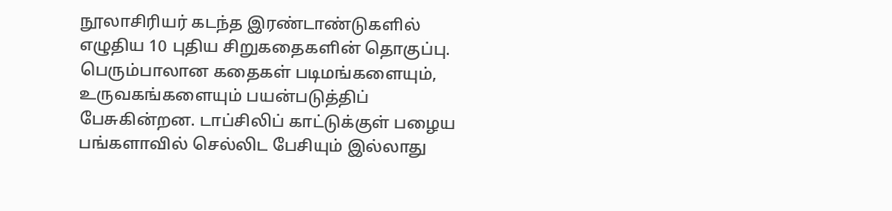நூலாசிரியர் கடந்த இரண்டாண்டுகளில் எழுதிய 10 புதிய சிறுகதைகளின் தொகுப்பு. பெரும்பாலான கதைகள் படிமங்களையும், உருவகங்களையும் பயன்படுத்திப் பேசுகின்றன. டாப்சிலிப் காட்டுக்குள் பழைய பங்களாவில் செல்லிட பேசியும் இல்லாது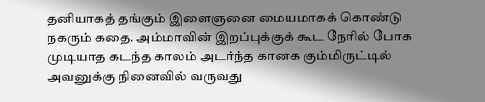தனியாகத் தங்கும் இளைஞனை மையமாகக் கொண்டு நகரும் கதை. அம்மாவின் இறப்புக்குக் கூட நேரில் போக முடியாத கடந்த காலம் அடர்ந்த கானக கும்மிருட்டில் அவனுக்கு நினைவில் வருவது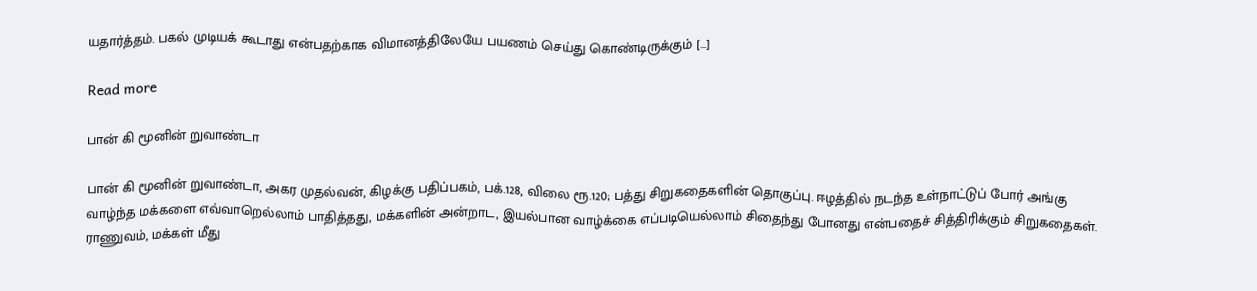யதார்த்தம். பகல் முடியக் கூடாது என்பதற்காக விமானத்திலேயே பயணம் செய்து கொண்டிருக்கும் […]

Read more

பான் கி மூனின் றுவாண்டா

பான் கி மூனின் றுவாண்டா, அகர முதல்வன், கிழக்கு பதிப்பகம், பக்.128, விலை ரூ.120; பத்து சிறுகதைகளின் தொகுப்பு. ஈழத்தில் நடந்த உள்நாட்டுப் போர் அங்கு வாழ்ந்த மக்களை எவ்வாறெல்லாம் பாதித்தது, மக்களின் அன்றாட, இயல்பான வாழ்க்கை எப்படியெல்லாம் சிதைந்து போனது என்பதைச் சித்திரிக்கும் சிறுகதைகள். ராணுவம், மக்கள் மீது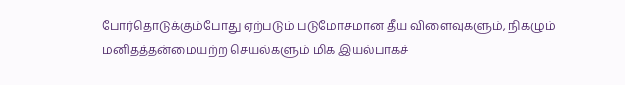போர்தொடுக்கும்போது ஏற்படும் படுமோசமான தீய விளைவுகளும், நிகழும் மனிதத்தன்மையற்ற செயல்களும் மிக இயல்பாகச்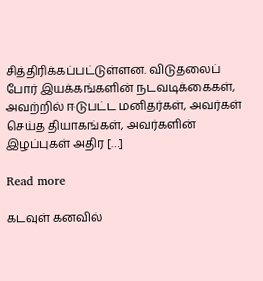சித்திரிக்கப்பட்டுள்ளன. விடுதலைப் போர் இயக்கங்களின் நடவடிக்கைகள், அவற்றில் ஈடுபட்ட மனிதர்கள், அவர்கள் செய்த தியாகங்கள், அவர்களின் இழப்புகள் அதிர […]

Read more

கடவுள் கனவில்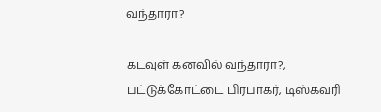வந்தாரா?

கடவுள் கனவில் வந்தாரா?, பட்டுக்கோட்டை பிரபாகர், டிஸ்கவரி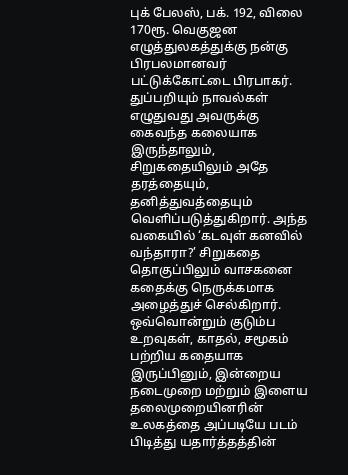புக் பேலஸ், பக். 192, விலை 170ரூ. வெகுஜன எழுத்துலகத்துக்கு நன்கு பிரபலமானவர் பட்டுக்கோட்டை பிரபாகர். துப்பறியும் நாவல்கள் எழுதுவது அவருக்கு கைவந்த கலையாக இருந்தாலும், சிறுகதையிலும் அதே தரத்தையும், தனித்துவத்தையும் வெளிப்படுத்துகிறார். அந்த வகையில் ‘கடவுள் கனவில் வந்தாரா?’ சிறுகதை தொகுப்பிலும் வாசகனை கதைக்கு நெருக்கமாக அழைத்துச் செல்கிறார். ஒவ்வொன்றும் குடும்ப உறவுகள், காதல், சமூகம் பற்றிய கதையாக இருப்பினும், இன்றைய நடைமுறை மற்றும் இளைய தலைமுறையினரின் உலகத்தை அப்படியே படம் பிடித்து யதார்த்தத்தின்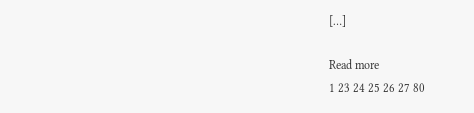[…]

Read more
1 23 24 25 26 27 80